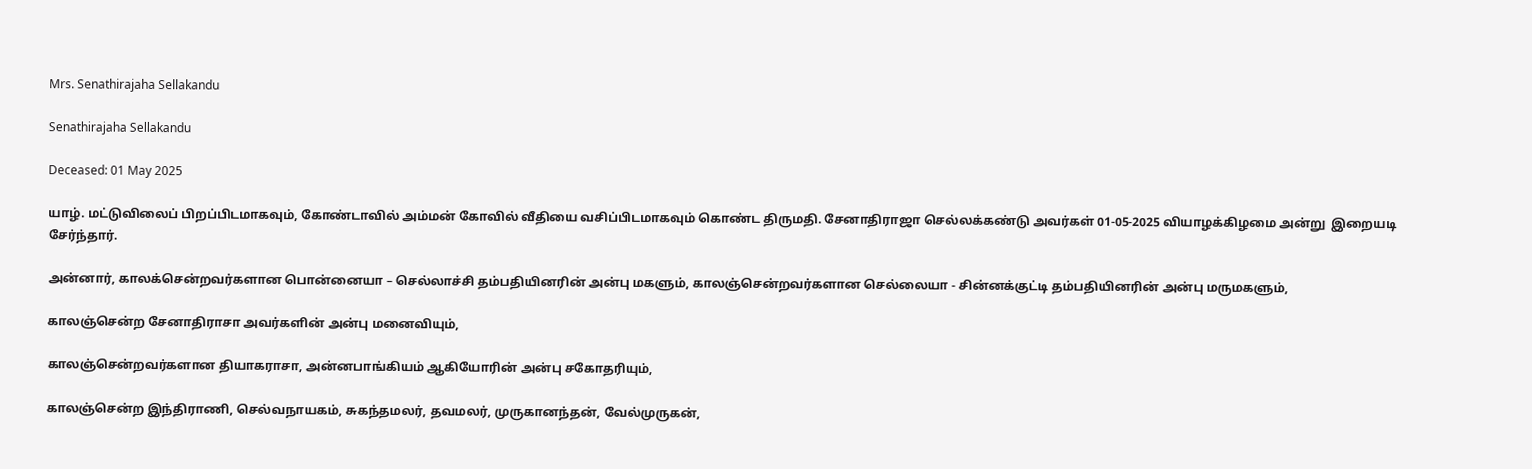Mrs. Senathirajaha Sellakandu

Senathirajaha Sellakandu

Deceased: 01 May 2025

யாழ். மட்டுவிலைப் பிறப்பிடமாகவும், கோண்டாவில் அம்மன் கோவில் வீதியை வசிப்பிடமாகவும் கொண்ட திருமதி. சேனாதிராஜா செல்லக்கண்டு அவர்கள் 01-05-2025 வியாழக்கிழமை அன்று  இறையடி சேர்ந்தார்.

அன்னார், காலக்சென்றவர்களான பொன்னையா – செல்லாச்சி தம்பதியினரின் அன்பு மகளும், காலஞ்சென்றவர்களான செல்லையா - சின்னக்குட்டி தம்பதியினரின் அன்பு மருமகளும்,

காலஞ்சென்ற சேனாதிராசா அவர்களின் அன்பு மனைவியும்,

காலஞ்சென்றவர்களான தியாகராசா, அன்னபாங்கியம் ஆகியோரின் அன்பு சகோதரியும்,

காலஞ்சென்ற இந்திராணி, செல்வநாயகம், சுகந்தமலர், தவமலர், முருகானந்தன், வேல்முருகன்,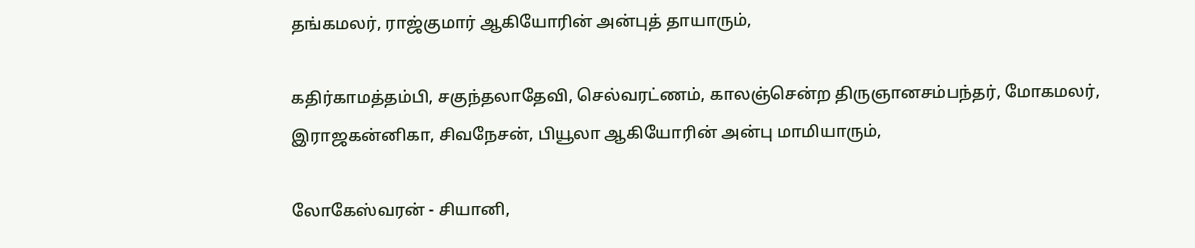தங்கமலர், ராஜ்குமார் ஆகியோரின் அன்புத் தாயாரும்,

கதிர்காமத்தம்பி, சகுந்தலாதேவி, செல்வரட்ணம், காலஞ்சென்ற திருஞானசம்பந்தர், மோகமலர், இராஜகன்னிகா, சிவநேசன், பியூலா ஆகியோரின் அன்பு மாமியாரும்,

லோகேஸ்வரன் - சியானி,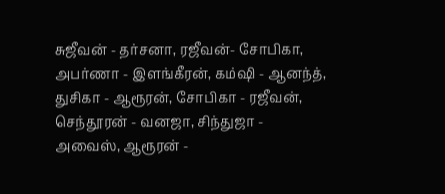சுஜீவன் - தர்சனா, ரஜீவன்- சோபிகா, அபர்ணா - இளங்கீரன், கம்ஷி - ஆனந்த், துசிகா - ஆரூரன், சோபிகா - ரஜீவன், செந்தூரன் - வனஜா, சிந்துஜா - அவைஸ், ஆரூரன் -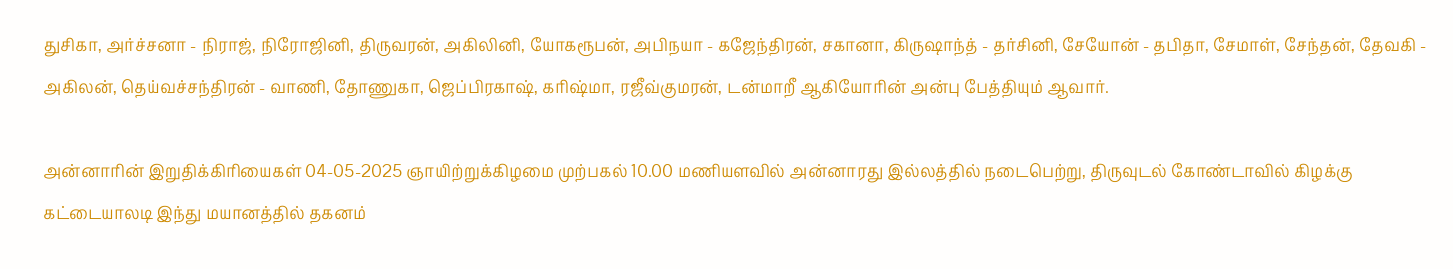துசிகா, அர்ச்சனா - நிராஜ், நிரோஜினி, திருவரன், அகிலினி, யோகரூபன், அபிநயா - கஜேந்திரன், சகானா, கிருஷாந்த் - தர்சினி, சேயோன் - தபிதா, சேமாள், சேந்தன், தேவகி - அகிலன், தெய்வச்சந்திரன் - வாணி, தோணுகா, ஜெப்பிரகாஷ், கரிஷ்மா, ரஜீவ்குமரன், டன்மாறீ ஆகியோரின் அன்பு பேத்தியும் ஆவார்.

அன்னாரின் இறுதிக்கிரியைகள் 04-05-2025 ஞாயிற்றுக்கிழமை முற்பகல் 10.00 மணியளவில் அன்னாரது இல்லத்தில் நடைபெற்று, திருவுடல் கோண்டாவில் கிழக்கு கட்டையாலடி இந்து மயானத்தில் தகனம்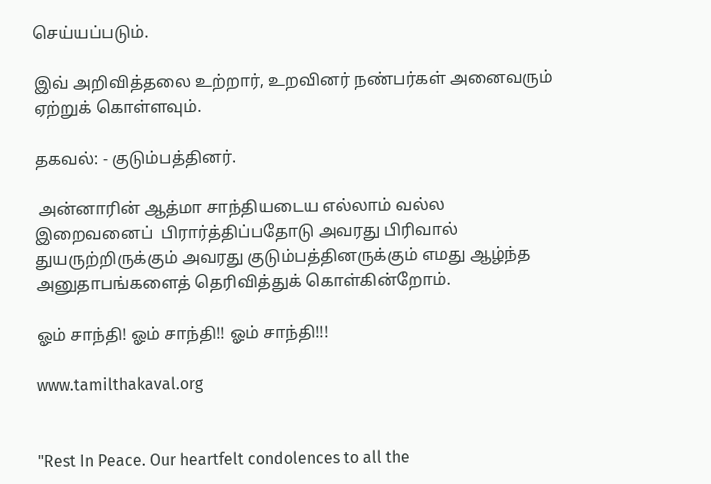செய்யப்படும்.

இவ் அறிவித்தலை உற்றார், உறவினர் நண்பர்கள் அனைவரும் ஏற்றுக் கொள்ளவும்.

தகவல்: - குடும்பத்தினர்.

 அன்னாரின் ஆத்மா சாந்தியடைய எல்லாம் வல்ல இறைவனைப்  பிரார்த்திப்பதோடு அவரது பிரிவால் துயருற்றிருக்கும் அவரது குடும்பத்தினருக்கும் எமது ஆழ்ந்த அனுதாபங்களைத் தெரிவித்துக் கொள்கின்றோம்.

ஓம் சாந்தி! ஓம் சாந்தி!! ஓம் சாந்தி!!!

www.tamilthakaval.org


"Rest In Peace. Our heartfelt condolences to all the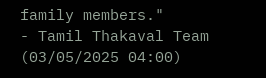family members."
- Tamil Thakaval Team (03/05/2025 04:00)